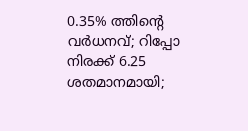0.35% ത്തിന്റെ വര്‍ധനവ്; റിപ്പോ നിരക്ക് 6.25 ശതമാനമായി;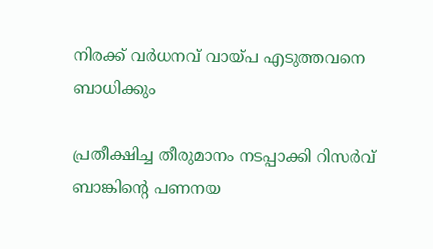നിരക്ക് വര്‍ധനവ് വായ്പ എടുത്തവനെ ബാധിക്കും

പ്രതീക്ഷിച്ച തീരുമാനം നടപ്പാക്കി റിസര്‍വ് ബാങ്കിന്റെ പണനയ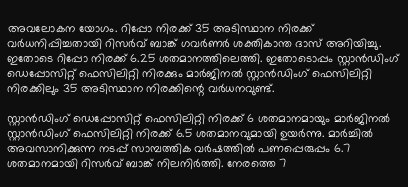അവലോകന യോഗം. റിപ്പോ നിരക്ക് 35 അടിസ്ഥാന നിരക്ക് വര്‍ധനിപ്പിച്ചതായി റിസര്‍വ് ബാങ്ക് ഗവര്‍ണര്‍ ശക്തികാന്ത ദാസ് അറിയിച്ചു. ഇതോടെ റിപ്പോ നിരക്ക് 6.25 ശതമാനത്തിലെത്തി. ഇതോടൊപ്പം സ്റ്റാൻഡിംഗ് ഡെപ്പോസിറ്റ് ഫെസിലിറ്റി നിരക്കും മാർജിനൽ സ്റ്റാൻഡിംഗ് ഫെസിലിറ്റി നിരക്കിലും 35 അടിസ്ഥാന നിരക്കിന്റെ വർധനവുണ്ട്.

സ്റ്റാൻഡിംഗ് ഡെപ്പോസിറ്റ് ഫെസിലിറ്റി നിരക്ക് 6 ശതമാനമായും മാർജിനൽ സ്റ്റാൻഡിംഗ് ഫെസിലിറ്റി നിരക്ക് 6.5 ശതമാനവുമായി ഉയർന്നു. മാർച്ചിൽ അവസാനിക്കുന്ന നടപ്പ് സാമ്പത്തിക വർഷത്തിൽ പണപ്പെരുപ്പം 6.7 ശതമാനമായി റിസർവ് ബാങ്ക് നിലനിർത്തി. നേരത്തെ 7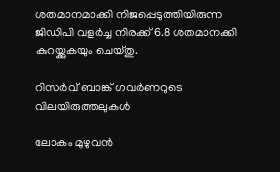ശതമാനമാക്കി നിജപ്പെടുത്തിയിരുന്ന ജിഡിപി വളർച്ച നിരക്ക് 6.8 ശതമാനക്കി കുറയ്ക്കുകയും ചെയ്തു.

റിസർവ് ബാങ്ക് ഗവർണറുടെ വിലയിരുത്തലുകൾ

ലോകം മുഴുവന്‍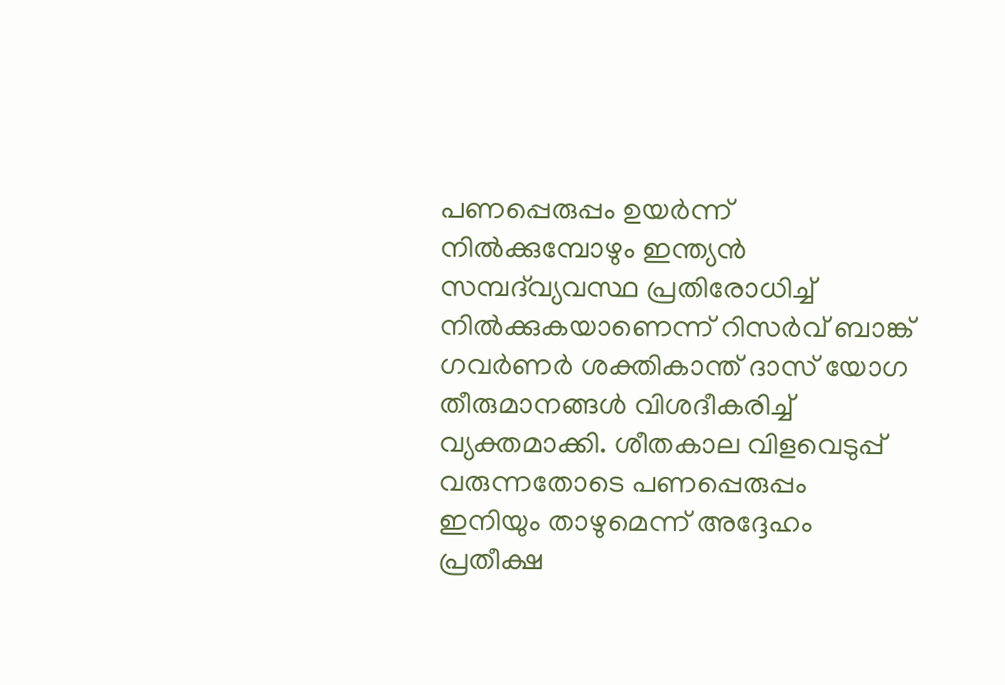പണപ്പെരുപ്പം ഉയര്‍ന്ന് നില്‍ക്കുമ്പോഴും ഇന്ത്യന്‍ സമ്പദ്‍വ്യവസ്ഥ പ്രതിരോധിച്ച് നില്‍ക്കുകയാണെന്ന് റിസര്‍വ് ബാങ്ക് ഗവര്‍ണര്‍ ശക്തികാന്ത് ദാസ് യോഗ തീരുമാനങ്ങള്‍ വിശദീകരിച്ച് വ്യക്തമാക്കി. ശീതകാല വിളവെടുപ്പ് വരുന്നതോടെ പണപ്പെരുപ്പം ഇനിയും താഴുമെന്ന് അദ്ദേഹം പ്രതീക്ഷ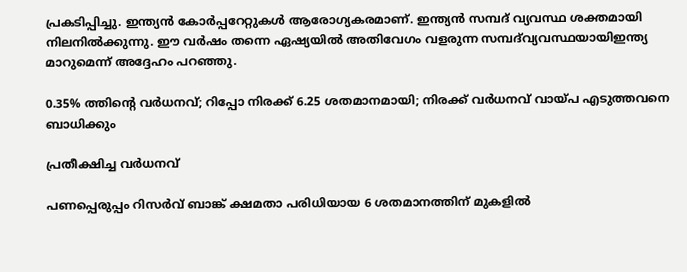പ്രകടിപ്പിച്ചു. ഇന്ത്യൻ കോർപ്പറേറ്റുകൾ ആരോഗ്യകരമാണ്. ഇന്ത്യൻ സമ്പദ് വ്യവസ്ഥ ശക്തമായി നിലനിൽക്കുന്നു. ഈ വർഷം തന്നെ ഏഷ്യയിൽ അതിവേഗം വളരുന്ന സമ്പദ്‍വ്യവസ്ഥയായിഇന്ത്യ മാറുമെന്ന് അദ്ദേഹം പറഞ്ഞു.

0.35% ത്തിന്റെ വര്‍ധനവ്; റിപ്പോ നിരക്ക് 6.25 ശതമാനമായി; നിരക്ക് വര്‍ധനവ് വായ്പ എടുത്തവനെ ബാധിക്കും

പ്രതീക്ഷിച്ച വർധനവ്

പണപ്പെരുപ്പം റിസര്‍വ് ബാങ്ക് ക്ഷമതാ പരിധിയായ 6 ശതമാനത്തിന് മുകളില്‍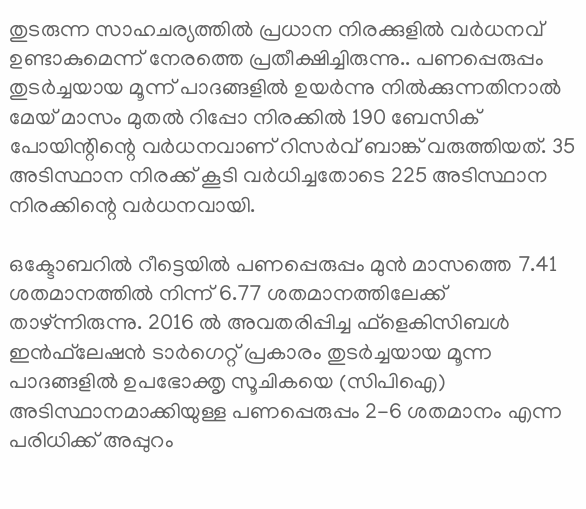തുടരുന്ന സാഹചര്യത്തില്‍ പ്രധാന നിരക്കുളിൽ വര്‍ധനവ് ഉണ്ടാകുമെന്ന് നേരത്തെ പ്രതീക്ഷിച്ചിരുന്നു.. പണപ്പെരുപ്പം തുടര്‍ച്ചയായ മൂന്ന് പാദങ്ങളിൽ ഉയര്‍ന്നു നില്‍ക്കുന്നതിനാല്‍ മേയ് മാസം മുതല്‍ റിപ്പോ നിരക്കിൽ 190 ബേസിക് പോയിന്റിന്റെ വർധനവാണ് റിസര്‍വ് ബാങ്ക് വരുത്തിയത്. 35 അടിസ്ഥാന നിരക്ക് കൂടി വർധിച്ചതോടെ 225 അടിസ്ഥാന നിരക്കിന്റെ വർധനവായി.

ഒക്ടോബറില്‍ റീട്ടെയില്‍ പണപ്പെരുപ്പം മുന്‍ മാസത്തെ 7.41 ശതമാനത്തില്‍ നിന്ന് 6.77 ശതമാനത്തിലേക്ക് താഴ്ന്നിരുന്നു. 2016 ല്‍ അവതരിപ്പിച്ച ഫ്‌ളെകിസിബള്‍ ഇന്‍ഫ്‌ലേഷന്‍ ടാര്‍ഗെറ്റ് പ്രകാരം തുടര്‍ച്ചയായ മൂന്ന പാദങ്ങളില്‍ ഉപഭോക്തൃ സൂചികയെ (സിപിഐ) അടിസ്ഥാനമാക്കിയുള്ള പണപ്പെരുപ്പം 2-6 ശതമാനം എന്ന പരിധിക്ക് അപ്പുറം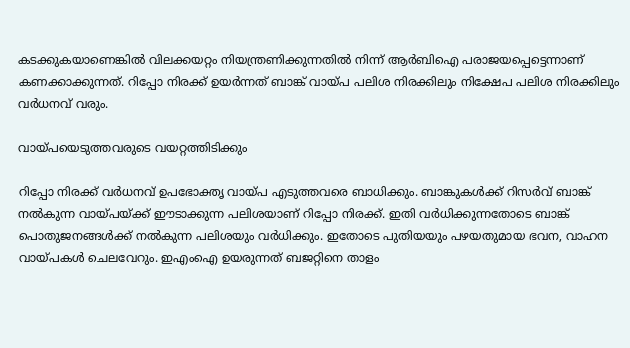കടക്കുകയാണെങ്കില്‍ വിലക്കയറ്റം നിയന്ത്രണിക്കുന്നതിൽ നിന്ന് ആർബിഐ പരാജയപ്പെട്ടെന്നാണ് കണക്കാക്കുന്നത്. റിപ്പോ നിരക്ക് ഉയർന്നത് ബാങ്ക് വായ്പ പലിശ നിരക്കിലും നിക്ഷേപ പലിശ നിരക്കിലും വര്‍ധനവ് വരും.

വായ്പയെടുത്തവരുടെ വയറ്റത്തിടിക്കും

റിപ്പോ നിരക്ക് വര്‍ധനവ് ഉപഭോക്തൃ വായ്പ എടുത്തവരെ ബാധിക്കും. ബാങ്കുകള്‍ക്ക് റിസര്‍വ് ബാങ്ക് നല്‍കുന്ന വായ്പയ്ക്ക് ഈടാക്കുന്ന പലിശയാണ് റിപ്പോ നിരക്ക്. ഇതി വര്‍ധിക്കുന്നതോടെ ബാങ്ക് പൊതുജനങ്ങള്‍ക്ക് നല്‍കുന്ന പലിശയും വര്‍ധിക്കും. ഇതോടെ പുതിയയും പഴയതുമായ ഭവന, വാഹന വായ്പകൾ ചെലവേറും. ഇഎംഐ ഉയരുന്നത് ബജറ്റിനെ താളം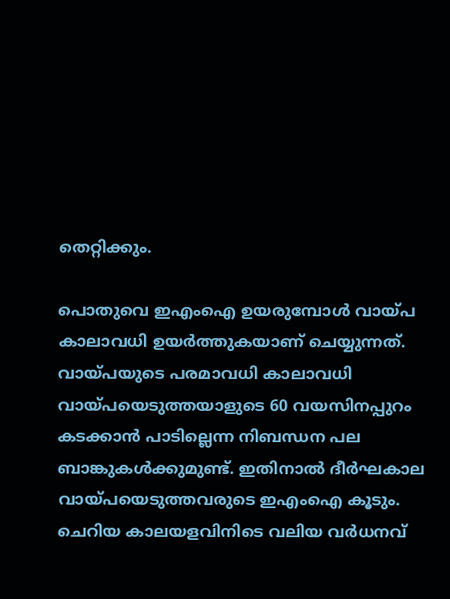തെറ്റിക്കും.

പൊതുവെ ഇഎംഐ ഉയരുമ്പോൾ വായ്പ കാലാവധി ഉയർത്തുകയാണ് ചെയ്യുന്നത്. വായ്പയുടെ പരമാവധി കാലാവധി വായ്പയെടുത്തയാളുടെ 60 വയസിനപ്പുറം കടക്കാൻ പാടില്ലെന്ന നിബന്ധന പല ബാങ്കുകൾക്കുമുണ്ട്. ഇതിനാൽ ദീർഘകാല വായ്പയെടുത്തവരുടെ ഇഎംഐ കൂടും. ചെറിയ കാലയളവിനിടെ വലിയ വര്‍ധനവ്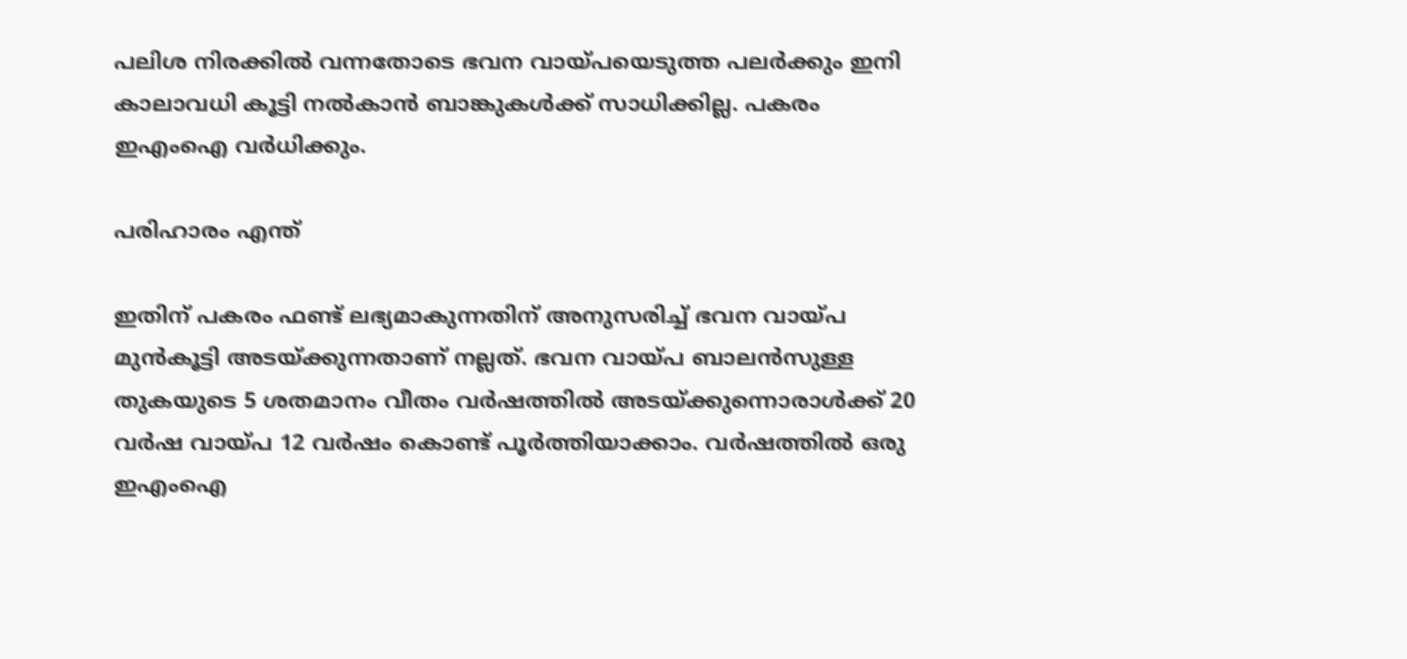പലിശ നിരക്കില്‍ വന്നതോടെ ഭവന വായ്പയെടുത്ത പലര്‍ക്കും ഇനി കാലാവധി കൂട്ടി നല്‍കാന്‍ ബാങ്കുകള്‍ക്ക് സാധിക്കില്ല. പകരം ഇഎംഐ വര്‍ധിക്കും.

പരിഹാരം എന്ത്

ഇതിന് പകരം ഫണ്ട് ലഭ്യമാകുന്നതിന് അനുസരിച്ച് ഭവന വായ്പ മുൻകൂട്ടി അടയ്ക്കുന്നതാണ് നല്ലത്. ഭവന വായ്പ ബാലൻസുള്ള തുകയുടെ 5 ശതമാനം വീതം വർഷത്തിൽ അടയ്ക്കുന്നൊരാൾക്ക് 20 വർഷ വായ്പ 12 വർഷം കൊണ്ട് പൂർത്തിയാക്കാം. വർഷത്തിൽ ഒരു ഇഎംഐ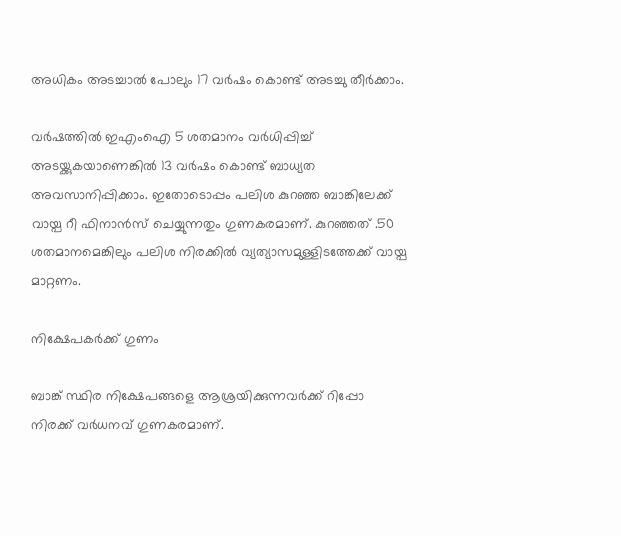അധികം അടച്ചാൽ പോലും 17 വർഷം കൊണ്ട് അടച്ചു തീർക്കാം.

വർഷത്തിൽ ഇഎംഐ 5 ശതമാനം വർധിപ്പിച്ച് അടയ്ക്കുകയാണെങ്കിൽ 13 വർഷം കൊണ്ട് ബാധ്യത അവസാനിപ്പിക്കാം. ഇതോടൊപ്പം പലിശ കുറഞ്ഞ ബാങ്കിലേക്ക് വായ്പ റീ ഫിനാൻസ് ചെയ്യുന്നതും ഗുണകരമാണ്. കുറഞ്ഞത് .50 ശതമാനമെങ്കിലും പലിശ നിരക്കിൽ വ്യത്യാസമുള്ളിടത്തേക്ക് വായ്പ മാറ്റണം.

നിക്ഷേപകര്‍ക്ക് ഗുണം

ബാങ്ക് സ്ഥിര നിക്ഷേപങ്ങളെ ആശ്രയിക്കുന്നവര്‍ക്ക് റിപ്പോ നിരക്ക് വര്‍ധനവ് ഗുണകരമാണ്.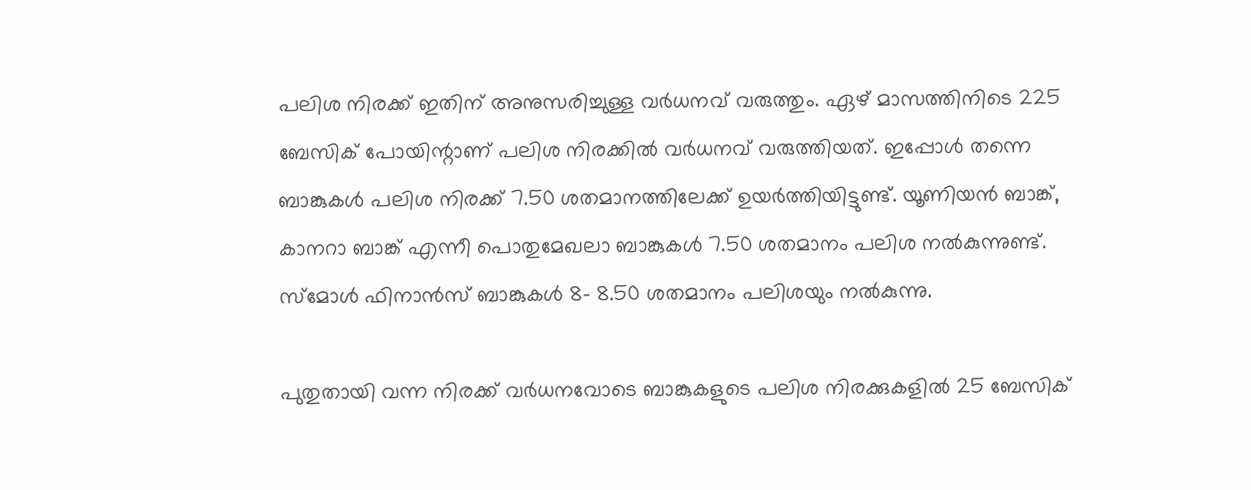പലിശ നിരക്ക് ഇതിന് അനുസരിച്ചുള്ള വര്‍ധനവ് വരുത്തും. ഏഴ് മാസത്തിനിടെ 225 ബേസിക് പോയിന്റാണ് പലിശ നിരക്കില്‍ വര്‍ധനവ് വരുത്തിയത്. ഇപ്പോള്‍ തന്നെ ബാങ്കുകള്‍ പലിശ നിരക്ക് 7.50 ശതമാനത്തിലേക്ക് ഉയര്‍ത്തിയിട്ടുണ്ട്. യൂണിയന്‍ ബാങ്ക്, കാനറാ ബാങ്ക് എന്നീ പൊതുമേഖലാ ബാങ്കുകള്‍ 7.50 ശതമാനം പലിശ നല്‍കുന്നുണ്ട്. സ്‌മോള്‍ ഫിനാന്‍സ് ബാങ്കുകള്‍ 8- 8.50 ശതമാനം പലിശയും നല്‍കുന്നു.

പുതുതായി വന്ന നിരക്ക് വര്‍ധനവോടെ ബാങ്കുകളുടെ പലിശ നിരക്കുകളില്‍ 25 ബേസിക്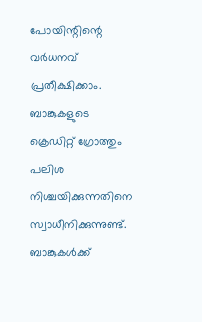പോയിന്റിന്റെ വര്‍ധനവ് പ്രതീക്ഷിക്കാം. ബാങ്കുകളുടെ ക്രെഡിറ്റ് ഗ്രോത്തും പലിശ നിശ്ചയിക്കുന്നതിനെ സ്വാധീനിക്കുന്നുണ്ട്. ബാങ്കുകള്‍ക്ക്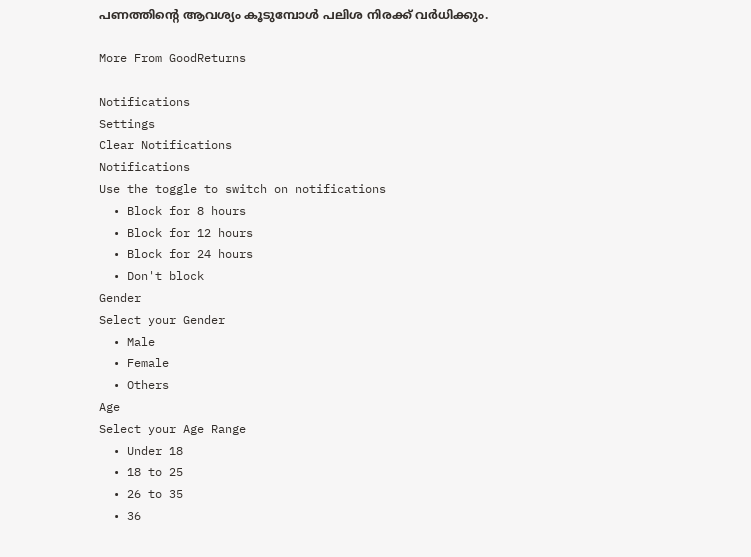പണത്തിന്റെ ആവശ്യം കൂടുമ്പോള്‍ പലിശ നിരക്ക് വര്‍ധിക്കും.

More From GoodReturns

Notifications
Settings
Clear Notifications
Notifications
Use the toggle to switch on notifications
  • Block for 8 hours
  • Block for 12 hours
  • Block for 24 hours
  • Don't block
Gender
Select your Gender
  • Male
  • Female
  • Others
Age
Select your Age Range
  • Under 18
  • 18 to 25
  • 26 to 35
  • 36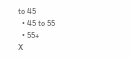to 45
  • 45 to 55
  • 55+
X